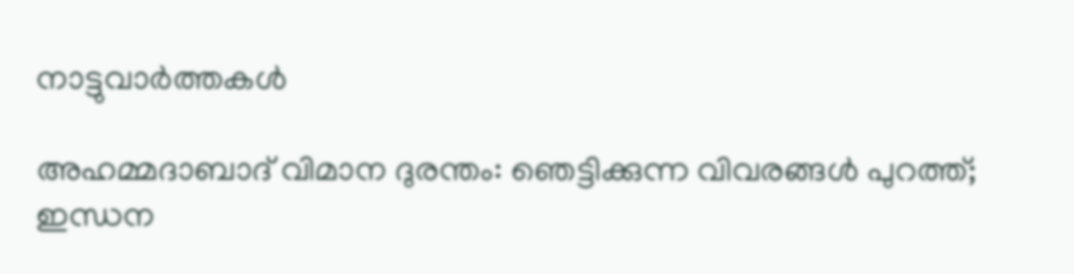നാട്ടുവാര്‍ത്തകള്‍

അഹമ്മദാബാദ് വിമാന ദുരന്തം: ഞെട്ടിക്കുന്ന വിവരങ്ങള്‍ പുറത്ത്; ഇന്ധന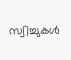സ്വിച്ചുകള്‍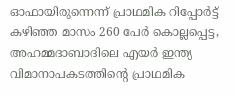ഓഫായിരുന്നെന്ന് പ്രാഥമിക റിപ്പോര്‍ട്ട്
കഴിഞ്ഞ മാസം 260 പേര്‍ കൊല്ലപ്പെട്ട, അഹമ്മദാബാദിലെ എയര്‍ ഇന്ത്യ വിമാനാപകടത്തിന്റെ പ്രാഥമിക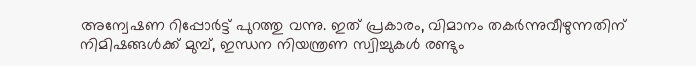അന്വേഷണ റിപ്പോര്‍ട്ട് പുറത്തു വന്നു. ഇത് പ്രകാരം, വിമാനം തകര്‍ന്നുവീഴുന്നതിന് നിമിഷങ്ങള്‍ക്ക് മുമ്പ്, ഇന്ധന നിയന്ത്രണ സ്വിച്ചുകള്‍ രണ്ടും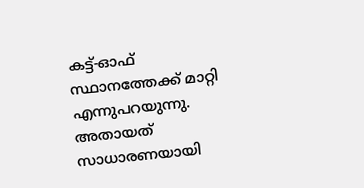കട്ട്-ഓഫ് സ്ഥാനത്തേക്ക് മാറ്റി എന്നുപറയുന്നു. അതായത് സാധാരണയായി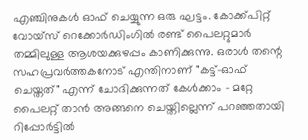എഞ്ചിനുകള്‍ ഓഫ് ചെയ്യുന്ന ഒരു ഘട്ടം. കോക്ക്പിറ്റ് വോയ്‌സ് റെക്കോര്‍ഡിംഗില്‍ രണ്ട് പൈലറ്റുമാര്‍ തമ്മിലുള്ള ആശയക്കുഴപ്പം കാണിക്കുന്നു. ഒരാള്‍ തന്റെ സഹപ്രവര്‍ത്തകനോട് എന്തിനാണ് "കട്ട്-ഓഫ് ചെയ്തത്" എന്ന് ചോദിക്കുന്നത് കേള്‍ക്കാം - മറ്റേ പൈലറ്റ് താന്‍ അങ്ങനെ ചെയ്തില്ലെന്ന് പറഞ്ഞതായി റിപ്പോര്‍ട്ടില്‍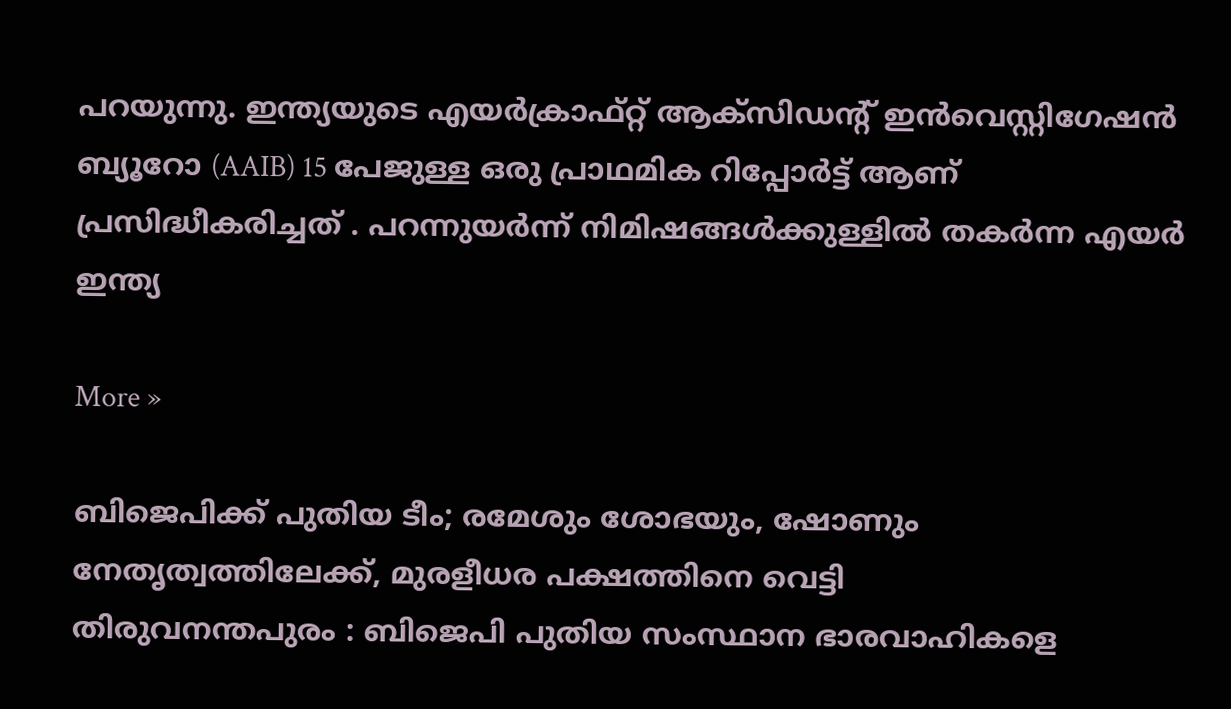പറയുന്നു. ഇന്ത്യയുടെ എയര്‍ക്രാഫ്റ്റ് ആക്‌സിഡന്റ് ഇന്‍വെസ്റ്റിഗേഷന്‍ ബ്യൂറോ (AAIB) 15 പേജുള്ള ഒരു പ്രാഥമിക റിപ്പോര്‍ട്ട് ആണ് പ്രസിദ്ധീകരിച്ചത് . പറന്നുയര്‍ന്ന് നിമിഷങ്ങള്‍ക്കുള്ളില്‍ തകര്‍ന്ന എയര്‍ ഇന്ത്യ

More »

ബിജെപിക്ക് പുതിയ ടീം; രമേശും ശോഭയും, ഷോണും നേതൃത്വത്തിലേക്ക്, മുരളീധര പക്ഷത്തിനെ വെട്ടി
തിരുവനന്തപുരം : ബിജെപി പുതിയ സംസ്ഥാന ഭാരവാഹികളെ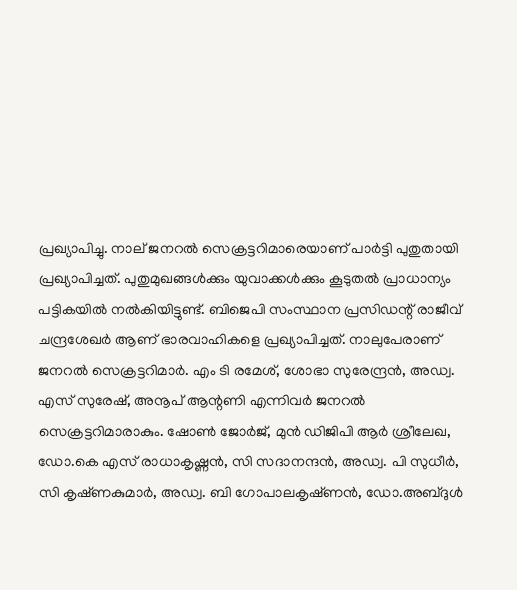പ്രഖ്യാപിച്ചു. നാല് ജനറല്‍ സെക്രട്ടറിമാരെയാണ് പാര്‍ട്ടി പുതുതായി പ്രഖ്യാപിച്ചത്. പുതുമുഖങ്ങള്‍ക്കും യുവാക്കള്‍ക്കും കൂടുതല്‍ പ്രാധാന്യം പട്ടികയില്‍ നല്‍കിയിട്ടുണ്ട്. ബിജെപി സംസ്ഥാന പ്രസിഡന്റ് രാജീവ് ചന്ദ്രശേഖര്‍ ആണ് ഭാരവാഹികളെ പ്രഖ്യാപിച്ചത്. നാലുപേരാണ് ജനറല്‍ സെക്രട്ടറിമാര്‍. എം ടി രമേശ്, ശോഭാ സുരേന്ദ്രന്‍, അഡ്വ. എസ് സുരേഷ്, അനൂപ് ആന്റണി എന്നിവര്‍ ജനറല്‍ സെക്രട്ടറിമാരാകും. ഷോണ്‍ ജോര്‍ജ്, മുന്‍ ഡിജിപി ആര്‍ ശ്രീലേഖ, ഡോ.കെ എസ് രാധാകൃഷ്ണ‌ന്‍, സി സദാനന്ദന്‍, അഡ്വ. പി സുധീര്‍, സി കൃഷ്‌ണകുമാര്‍, അഡ്വ. ബി ഗോപാലകൃഷ്‌ണന്‍, ഡോ.അബ്ദുള്‍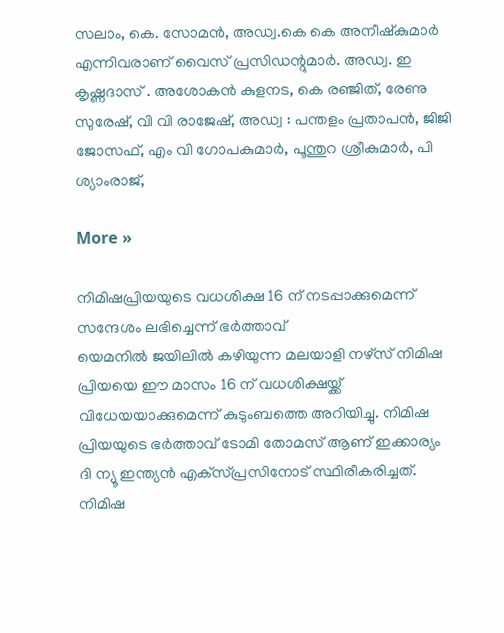സലാം, കെ. സോമന്‍, അഡ്വ.കെ കെ അനീഷ്കുമാര്‍ എന്നിവരാണ് വൈസ് പ്രസിഡന്റുമാര്‍. അഡ്വ. ഇ കൃഷ്ണദാസ് . അശോകന്‍ കുളനട, കെ രഞ്ജിത്, രേണു സുരേഷ്, വി വി രാജേഷ്, അഡ്വ : പന്തളം പ്രതാപന്‍, ജിജി ജോസഫ്, എം വി ഗോപകുമാര്‍, പൂന്തുറ ശ്രീകുമാര്‍, പി ശ്യാംരാജ്,

More »

നിമിഷപ്രിയയുടെ വധശിക്ഷ 16 ന് നടപ്പാക്കുമെന്ന് സന്ദേശം ലഭിച്ചെന്ന് ഭര്‍ത്താവ്
യെമനില്‍ ജയിലില്‍ കഴിയുന്ന മലയാളി നഴ്‌സ് നിമിഷ പ്രിയയെ ഈ മാസം 16 ന് വധശിക്ഷയ്ക്ക് വിധേയയാക്കുമെന്ന് കുടുംബത്തെ അറിയിച്ചു. നിമിഷ പ്രിയയുടെ ഭര്‍ത്താവ് ടോമി തോമസ് ആണ് ഇക്കാര്യം ദി ന്യൂ ഇന്ത്യന്‍ എക്‌സ്പ്രസിനോട് സ്ഥിരീകരിച്ചത്. നിമിഷ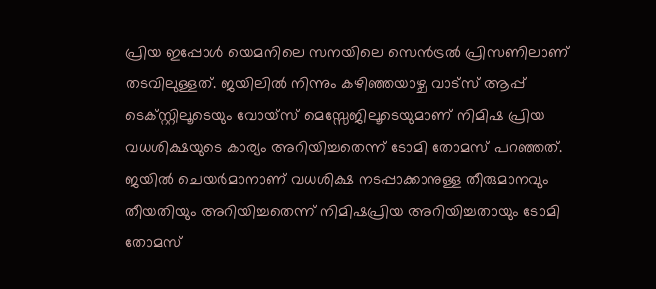പ്രിയ ഇപ്പോള്‍ യെമനിലെ സനയിലെ സെന്‍ട്രല്‍ പ്രിസണിലാണ് തടവിലുള്ളത്. ജയിലില്‍ നിന്നും കഴിഞ്ഞയാഴ്ച വാട്‌സ് ആപ്പ് ടെക്സ്റ്റിലൂടെയും വോയ്‌സ് മെസ്സേജിലൂടെയുമാണ് നിമിഷ പ്രിയ വധശിക്ഷയുടെ കാര്യം അറിയിച്ചതെന്ന് ടോമി തോമസ് പറഞ്ഞത്. ജയില്‍ ചെയര്‍മാനാണ് വധശിക്ഷ നടപ്പാക്കാനുള്ള തീരുമാനവും തീയതിയും അറിയിച്ചതെന്ന് നിമിഷപ്രിയ അറിയിച്ചതായും ടോമി തോമസ്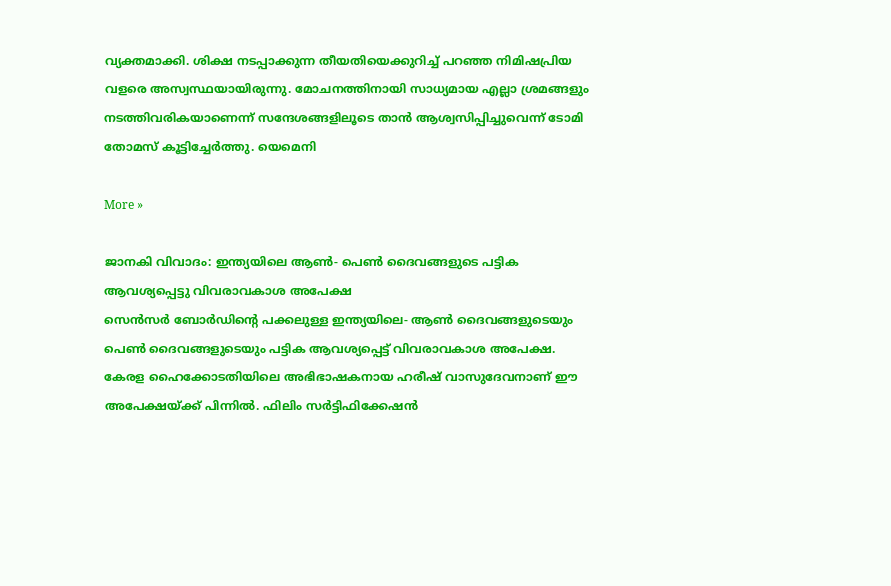വ്യക്തമാക്കി. ശിക്ഷ നടപ്പാക്കുന്ന തീയതിയെക്കുറിച്ച് പറഞ്ഞ നിമിഷപ്രിയ വളരെ അസ്വസ്ഥയായിരുന്നു. മോചനത്തിനായി സാധ്യമായ എല്ലാ ശ്രമങ്ങളും നടത്തിവരികയാണെന്ന് സന്ദേശങ്ങളിലൂടെ താന്‍ ആശ്വസിപ്പിച്ചുവെന്ന് ടോമി തോമസ് കൂട്ടിച്ചേര്‍ത്തു. യെമെനി

More »

ജാനകി വിവാദം: ഇന്ത്യയിലെ ആണ്‍- പെണ്‍ ദൈവങ്ങളുടെ പട്ടിക ആവശ്യപ്പെട്ടു വിവരാവകാശ അപേക്ഷ
സെന്‍സര്‍ ബോര്‍ഡിന്റെ പക്കലുള്ള ഇന്ത്യയിലെ- ആണ്‍ ദൈവങ്ങളുടെയും പെണ്‍ ദൈവങ്ങളുടെയും പട്ടിക ആവശ്യപ്പെട്ട് വിവരാവകാശ അപേക്ഷ. കേരള ഹൈക്കോടതിയിലെ അഭിഭാഷകനായ ഹരീഷ് വാസുദേവനാണ് ഈ അപേക്ഷയ്ക്ക് പിന്നില്‍. ഫിലിം സര്‍ട്ടിഫിക്കേഷന്‍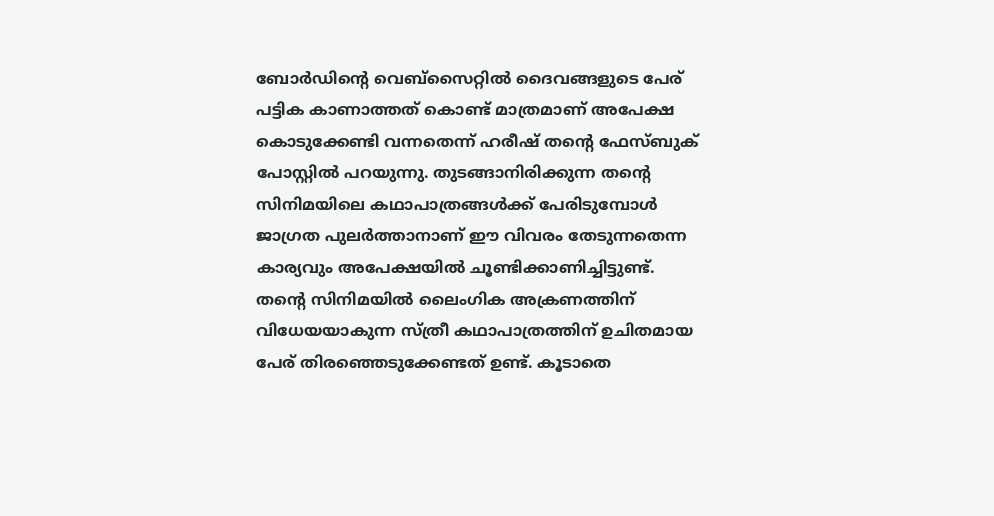ബോര്‍ഡിന്റെ വെബ്‌സൈറ്റില്‍ ദൈവങ്ങളുടെ പേര് പട്ടിക കാണാത്തത് കൊണ്ട് മാത്രമാണ് അപേക്ഷ കൊടുക്കേണ്ടി വന്നതെന്ന് ഹരീഷ് തന്റെ ഫേസ്ബുക് പോസ്റ്റില്‍ പറയുന്നു. തുടങ്ങാനിരിക്കുന്ന തന്റെ സിനിമയിലെ കഥാപാത്രങ്ങള്‍ക്ക് പേരിടുമ്പോള്‍ ജാഗ്രത പുലര്‍ത്താനാണ് ഈ വിവരം തേടുന്നതെന്ന കാര്യവും അപേക്ഷയില്‍ ചൂണ്ടിക്കാണിച്ചിട്ടുണ്ട്. തന്റെ സിനിമയില്‍ ലൈംഗിക അക്രണത്തിന് വിധേയയാകുന്ന സ്ത്രീ കഥാപാത്രത്തിന് ഉചിതമായ പേര് തിരഞ്ഞെടുക്കേണ്ടത് ഉണ്ട്. കൂടാതെ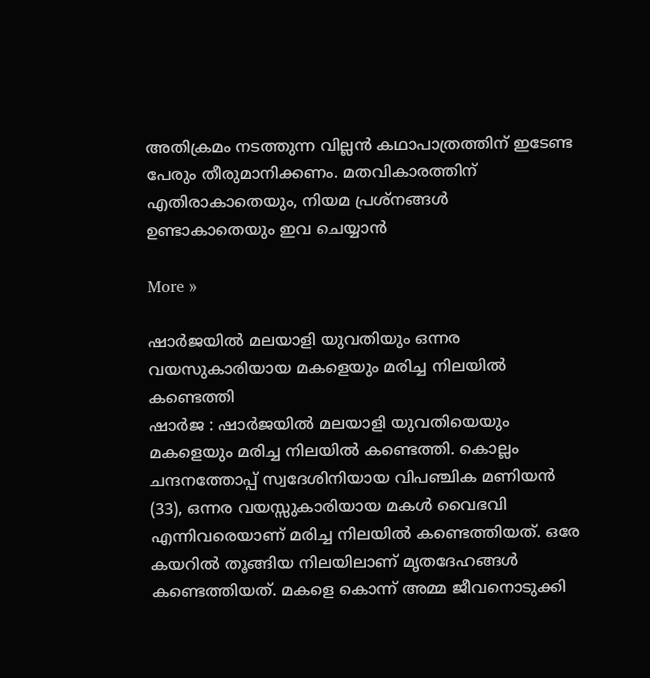അതിക്രമം നടത്തുന്ന വില്ലന്‍ കഥാപാത്രത്തിന് ഇടേണ്ട പേരും തീരുമാനിക്കണം. മതവികാരത്തിന് എതിരാകാതെയും, നിയമ പ്രശ്‌നങ്ങള്‍ ഉണ്ടാകാതെയും ഇവ ചെയ്യാന്‍

More »

ഷാര്‍ജയില്‍ മലയാളി യുവതിയും ഒന്നര വയസുകാരിയായ മകളെയും മരിച്ച നിലയില്‍ കണ്ടെത്തി
ഷാര്‍ജ : ഷാര്‍ജയില്‍ മലയാളി യുവതിയെയും മകളെയും മരിച്ച നിലയില്‍ കണ്ടെത്തി. കൊല്ലം ചന്ദനത്തോപ്പ് സ്വദേശിനിയായ വിപഞ്ചിക മണിയന്‍ (33), ഒന്നര വയസ്സുകാരിയായ മകള്‍ വൈഭവി എന്നിവരെയാണ് മരിച്ച നിലയില്‍ കണ്ടെത്തിയത്. ഒരേ കയറില്‍ തൂങ്ങിയ നിലയിലാണ് മൃതദേഹങ്ങള്‍ കണ്ടെത്തിയത്. മകളെ കൊന്ന് അമ്മ ജീവനൊടുക്കി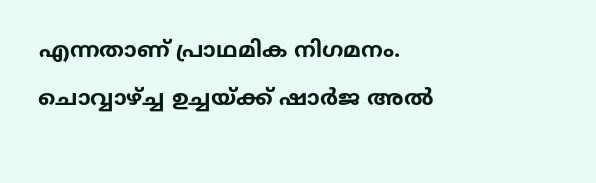എന്നതാണ് പ്രാഥമിക നിഗമനം. ചൊവ്വാഴ്ച്ച ഉച്ചയ്ക്ക് ഷാര്‍ജ അല്‍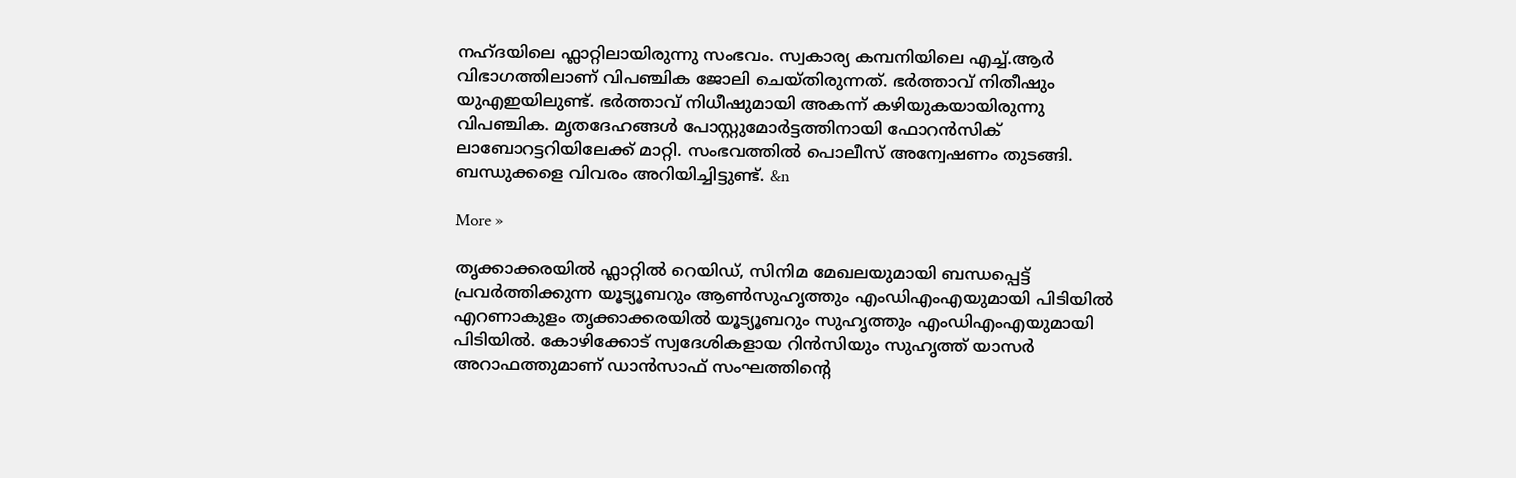നഹ്‍ദയിലെ ഫ്ലാറ്റിലായിരുന്നു സംഭവം. സ്വകാര്യ കമ്പനിയിലെ എച്ച്.ആര്‍ വിഭാഗത്തിലാണ് വിപഞ്ചിക ജോലി ചെയ്തിരുന്നത്. ഭര്‍ത്താവ് നിതീഷും യുഎഇയിലുണ്ട്. ഭര്‍ത്താവ് നിധീഷുമായി അകന്ന് കഴിയുകയായിരുന്നു വിപഞ്ചിക. മൃതദേഹങ്ങള്‍ പോസ്റ്റുമോര്‍ട്ടത്തിനായി ഫോറന്‍സിക് ലാബോറട്ടറിയിലേക്ക് മാറ്റി. സംഭവത്തില്‍ പൊലീസ് അന്വേഷണം തുടങ്ങി. ബന്ധുക്കളെ വിവരം അറിയിച്ചിട്ടുണ്ട്. &n

More »

തൃക്കാക്കരയില്‍ ഫ്ലാറ്റില്‍ റെയിഡ്, സിനിമ മേഖലയുമായി ബന്ധപ്പെട്ട് പ്രവര്‍ത്തിക്കുന്ന യൂട്യൂബറും ആണ്‍സുഹൃത്തും എംഡിഎംഎയുമായി പിടിയില്‍
എറണാകുളം തൃക്കാക്കരയില്‍ യൂട്യൂബറും സുഹൃത്തും എംഡിഎംഎയുമായി പിടിയില്‍. കോഴിക്കോട് സ്വദേശികളായ റിന്‍സിയും സുഹൃത്ത് യാസര്‍ അറാഫത്തുമാണ് ഡാന്‍സാഫ് സംഘത്തിന്റെ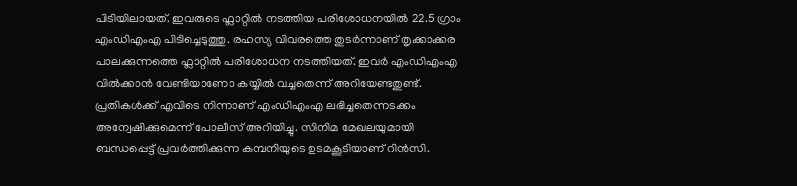പിടിയിലായത്. ഇവരുടെ ഫ്ലാറ്റില്‍ നടത്തിയ പരിശോധനയില്‍ 22.5 ഗ്രാം എംഡിഎംഎ പിടിച്ചെടുത്തു. രഹസ്യ വിവരത്തെ തുടര്‍ന്നാണ് തൃക്കാക്കര പാലക്കുന്നത്തെ ഫ്ലാറ്റില്‍ പരിശോധന നടത്തിയത്. ഇവര്‍ എംഡിഎംഎ വില്‍ക്കാന്‍ വേണ്ടിയാണോ കയ്യില്‍ വച്ചതെന്ന് അറിയേണ്ടതുണ്ട്. പ്രതികള്‍ക്ക് എവിടെ നിന്നാണ് എംഡിഎംഎ ലഭിച്ചതെന്നടക്കം അന്വേഷിക്കുമെന്ന് പോലീസ് അറിയിച്ചു. സിനിമ മേഖലയുമായി ബന്ധപ്പെട്ട് പ്രവര്‍ത്തിക്കുന്ന കമ്പനിയുടെ ഉടമകൂടിയാണ് റിന്‍സി.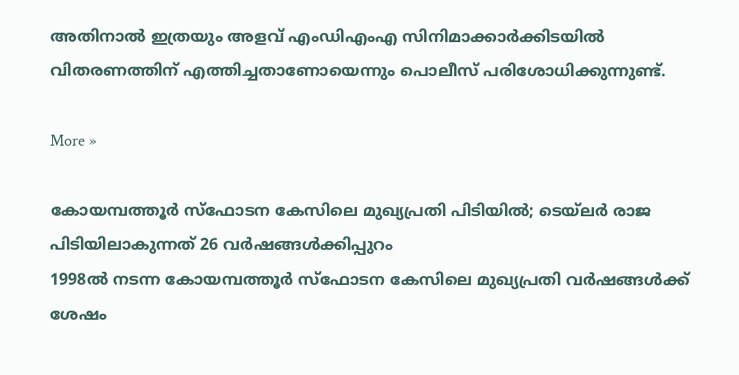അതിനാല്‍ ഇത്രയും അളവ് എംഡിഎംഎ സിനിമാക്കാര്‍ക്കിടയില്‍ വിതരണത്തിന് എത്തിച്ചതാണോയെന്നും പൊലീസ് പരിശോധിക്കുന്നുണ്ട്.

More »

കോയമ്പത്തൂര്‍ സ്‌ഫോടന കേസിലെ മുഖ്യപ്രതി പിടിയില്‍; ടെയ്‌ലര്‍ രാജ പിടിയിലാകുന്നത് 26 വര്‍ഷങ്ങള്‍ക്കിപ്പുറം
1998ല്‍ നടന്ന കോയമ്പത്തൂര്‍ സ്‌ഫോടന കേസിലെ മുഖ്യപ്രതി വര്‍ഷങ്ങള്‍ക്ക് ശേഷം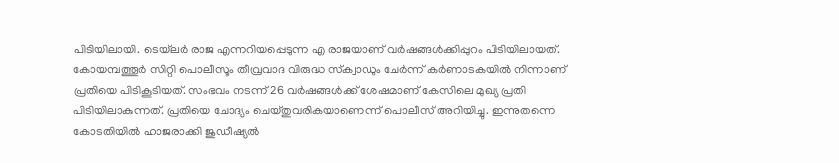പിടിയിലായി. ടെയ്‌ലര്‍ രാജ എന്നറിയപ്പെടുന്ന എ രാജയാണ് വര്‍ഷങ്ങള്‍ക്കിപ്പുറം പിടിയിലായത്. കോയമ്പത്തൂര്‍ സിറ്റി പൊലീസൂം തീവ്രവാദ വിരുദ്ധ സ്‌ക്വാഡും ചേര്‍ന്ന് കര്‍ണാടകയില്‍ നിന്നാണ് പ്രതിയെ പിടികൂടിയത്. സംഭവം നടന്ന് 26 വര്‍ഷങ്ങള്‍ക്ക് ശേഷമാണ് കേസിലെ മുഖ്യ പ്രതി പിടിയിലാകുന്നത്. പ്രതിയെ ചോദ്യം ചെയ്തുവരികയാണെന്ന് പൊലീസ് അറിയിച്ചു. ഇന്നുതന്നെ കോടതിയില്‍ ഹാജരാക്കി ജുഡീഷ്യല്‍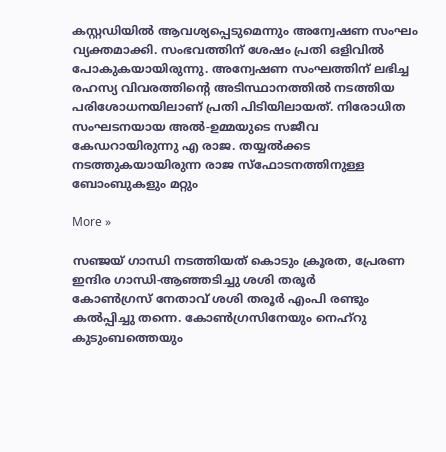കസ്റ്റഡിയില്‍ ആവശ്യപ്പെടുമെന്നും അന്വേഷണ സംഘം വ്യക്തമാക്കി. സംഭവത്തിന് ശേഷം പ്രതി ഒളിവില്‍ പോകുകയായിരുന്നു. അന്വേഷണ സംഘത്തിന് ലഭിച്ച രഹസ്യ വിവരത്തിന്റെ അടിസ്ഥാനത്തില്‍ നടത്തിയ പരിശോധനയിലാണ് പ്രതി പിടിയിലായത്. നിരോധിത സംഘടനയായ അല്‍-ഉമ്മയുടെ സജീവ കേഡറായിരുന്നു എ രാജ. തയ്യല്‍ക്കട നടത്തുകയായിരുന്ന രാജ സ്‌ഫോടനത്തിനുള്ള ബോംബുകളും മറ്റും

More »

സഞ്ജയ് ഗാന്ധി നടത്തിയത് കൊടും ക്രൂരത, പ്രേരണ ഇന്ദിര ഗാന്ധി-ആഞ്ഞടിച്ചു ശശി തരൂര്‍
കോണ്‍ഗ്രസ് നേതാവ് ശശി തരൂര്‍ എംപി രണ്ടും കല്‍പ്പിച്ചു തന്നെ. കോണ്‍ഗ്രസിനേയും നെഹ്‌റു കുടുംബത്തെയും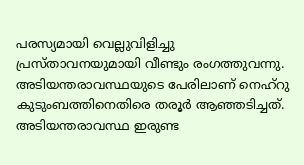പരസ്യമായി വെല്ലുവിളിച്ചു പ്രസ്താവനയുമായി വീണ്ടും രംഗത്തുവന്നു. അടിയന്തരാവസ്ഥയുടെ പേരിലാണ് നെഹ്റു കുടുംബത്തിനെതിരെ തരൂര്‍ ആഞ്ഞടിച്ചത്. അടിയന്തരാവസ്ഥ ഇരുണ്ട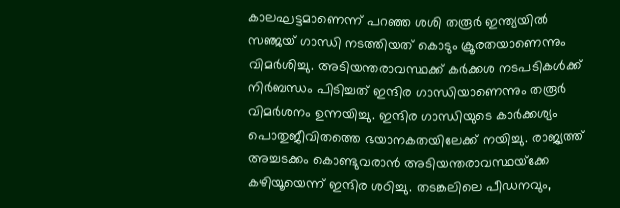കാലഘട്ടമാണെന്ന് പറഞ്ഞ ശശി തരൂര്‍ ഇന്ത്യയില്‍ സഞ്ജയ് ഗാന്ധി നടത്തിയത് കൊടും ക്രൂരതയാണെന്നും വിമര്‍ശിച്ചു. അടിയന്തരാവസ്ഥക്ക് കര്‍ക്കശ നടപടികള്‍ക്ക് നിര്‍ബന്ധം പിടിച്ചത് ഇന്ദിര ഗാന്ധിയാണെന്നും തരൂര്‍ വിമര്‍ശനം ഉന്നയിച്ചു. ഇന്ദിര ഗാന്ധിയുടെ കാര്‍ക്കശ്യം പൊതുജീവിതത്തെ ഭയാനകതയിലേക്ക് നയിച്ചു. രാജ്യത്ത് അച്ചടക്കം കൊണ്ടുവരാന്‍ അടിയന്തരാവസ്ഥയ്‌ക്കേ കഴിയൂയെന്ന് ഇന്ദിര ശഠിച്ചു. തടങ്കലിലെ പീഡനവും,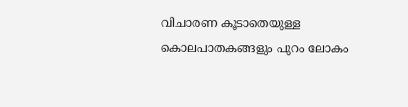വിചാരണ കൂടാതെയുള്ള കൊലപാതകങ്ങളും പുറം ലോകം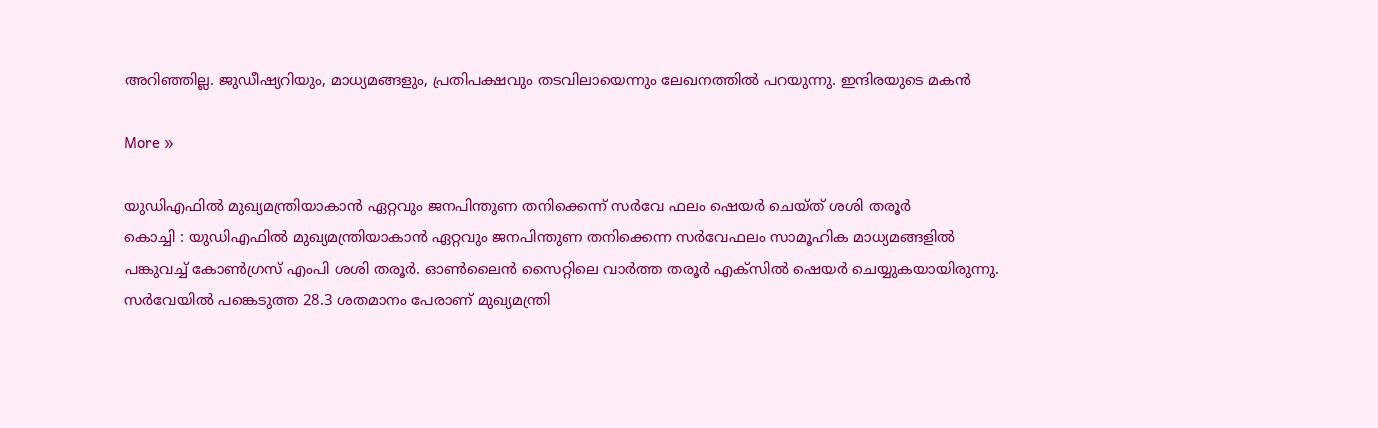അറിഞ്ഞില്ല. ജുഡീഷ്യറിയും, മാധ്യമങ്ങളും, പ്രതിപക്ഷവും തടവിലായെന്നും ലേഖനത്തില്‍ പറയുന്നു. ഇന്ദിരയുടെ മകന്‍

More »

യുഡിഎഫില്‍ മുഖ്യമന്ത്രിയാകാന്‍ ഏറ്റവും ജനപിന്തുണ തനിക്കെന്ന് സര്‍വേ ഫലം ഷെയര്‍ ചെയ്ത് ശശി തരൂര്‍
കൊച്ചി : യുഡിഎഫില്‍ മുഖ്യമന്ത്രിയാകാന്‍ ഏറ്റവും ജനപിന്തുണ തനിക്കെന്ന സര്‍വേഫലം സാമൂഹിക മാധ്യമങ്ങളില്‍ പങ്കുവച്ച് കോണ്‍ഗ്രസ് എംപി ശശി തരൂര്‍. ഓണ്‍ലൈന്‍ സൈറ്റിലെ വാര്‍ത്ത തരൂര്‍ എക്‌സില്‍ ഷെയര്‍ ചെയ്യുകയായിരുന്നു. സര്‍വേയില്‍ പങ്കെടുത്ത 28.3 ശതമാനം പേരാണ് മുഖ്യമന്ത്രി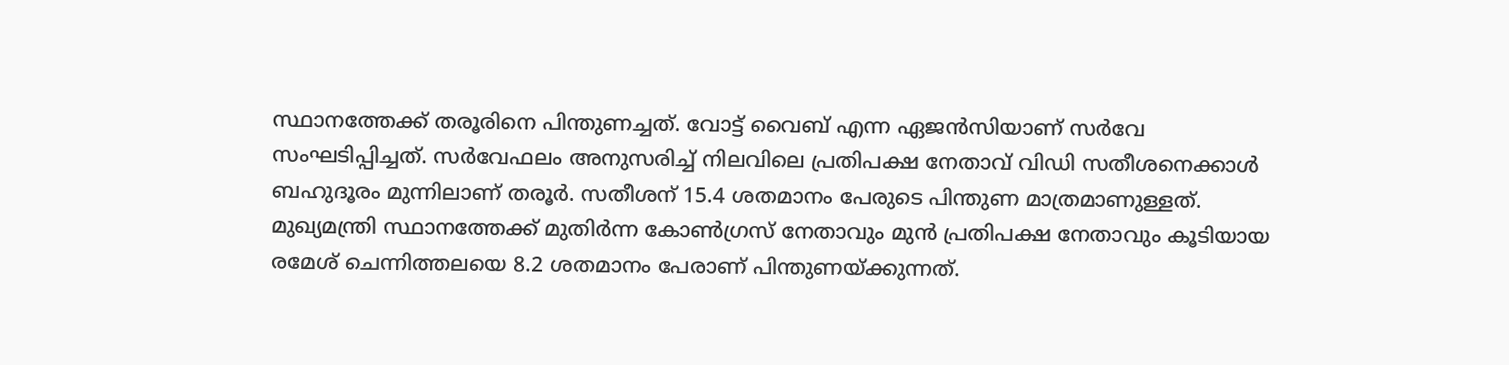സ്ഥാനത്തേക്ക് തരൂരിനെ പിന്തുണച്ചത്. വോട്ട് വൈബ് എന്ന ഏജന്‍സിയാണ് സര്‍വേ സംഘടിപ്പിച്ചത്. സര്‍വേഫലം അനുസരിച്ച് നിലവിലെ പ്രതിപക്ഷ നേതാവ് വിഡി സതീശനെക്കാള്‍ ബഹുദൂരം മുന്നിലാണ് തരൂര്‍. സതീശന് 15.4 ശതമാനം പേരുടെ പിന്തുണ മാത്രമാണുള്ളത്. മുഖ്യമന്ത്രി സ്ഥാനത്തേക്ക് മുതിര്‍ന്ന കോണ്‍ഗ്രസ് നേതാവും മുന്‍ പ്രതിപക്ഷ നേതാവും കൂടിയായ രമേശ് ചെന്നിത്തലയെ 8.2 ശതമാനം പേരാണ് പിന്തുണയ്ക്കുന്നത്.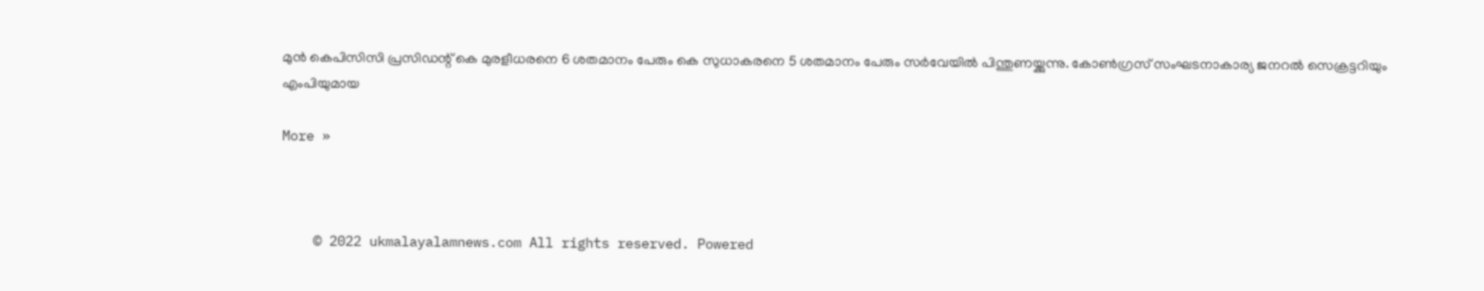മുന്‍ കെപിസിസി പ്രസിഡന്റ് കെ മുരളീധരനെ 6 ശതമാനം പേരും കെ സുധാകരനെ 5 ശതമാനം പേരും സര്‍വേയില്‍ പിന്തുണയ്ക്കുന്നു. കോണ്‍ഗ്രസ് സംഘടനാകാര്യ ജനറല്‍ സെക്രട്ടറിയും എംപിയുമായ

More »



    © 2022 ukmalayalamnews.com All rights reserved. Powered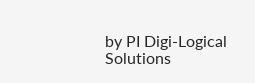by PI Digi-Logical Solutions